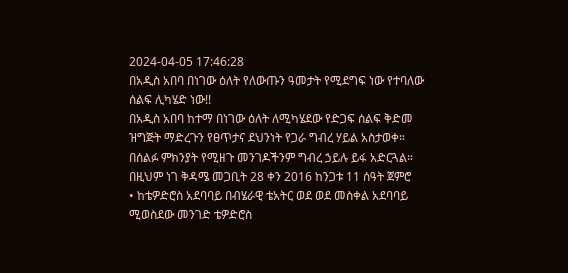2024-04-05 17:46:28
በአዲስ አበባ በነገው ዕለት የለውጡን ዓመታት የሚደግፍ ነው የተባለው ሰልፍ ሊካሄድ ነው!!
በአዲስ አበባ ከተማ በነገው ዕለት ለሚካሄደው የድጋፍ ሰልፍ ቅድመ ዝግጅት ማድረጉን የፀጥታና ደህንነት የጋራ ግብረ ሃይል አስታወቀ።
በሰልፉ ምክንያት የሚዘጉ መንገዶችንም ግብረ ኃይሉ ይፋ አድርጓል። በዚህም ነገ ቅዳሜ መጋቢት 28 ቀን 2016 ከንጋቱ 11 ሰዓት ጀምሮ
• ከቴዎድሮስ አደባባይ በብሄራዊ ቴአትር ወደ ወደ መስቀል አደባባይ ሚወስደው መንገድ ቴዎድሮስ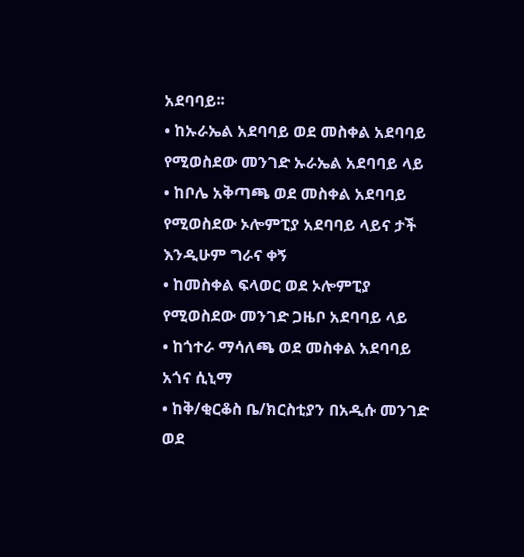አደባባይ፡፡
• ከኡራኤል አደባባይ ወደ መስቀል አደባባይ የሚወስደው መንገድ ኡራኤል አደባባይ ላይ
• ከቦሌ አቅጣጫ ወደ መስቀል አደባባይ የሚወስደው ኦሎምፒያ አደባባይ ላይና ታች እንዲሁም ግራና ቀኝ
• ከመስቀል ፍላወር ወደ ኦሎምፒያ የሚወስደው መንገድ ጋዜቦ አደባባይ ላይ
• ከጎተራ ማሳለጫ ወደ መስቀል አደባባይ አጎና ሲኒማ
• ከቅ/ቂርቆስ ቤ/ክርስቲያን በአዲሱ መንገድ ወደ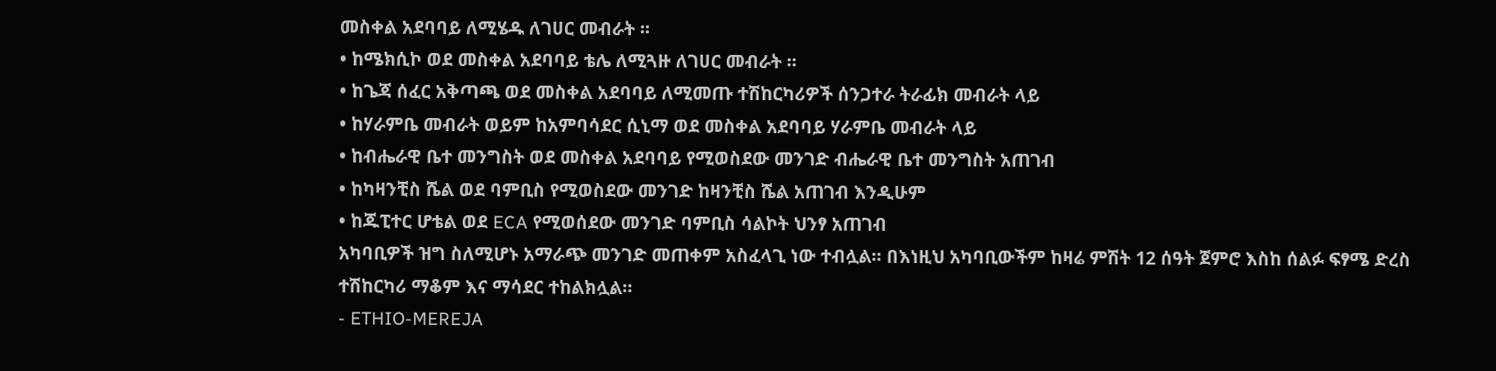መስቀል አደባባይ ለሚሄዱ ለገሀር መብራት ፡፡
• ከሜክሲኮ ወደ መስቀል አደባባይ ቴሌ ለሚጓዙ ለገሀር መብራት ፡፡
• ከጌጃ ሰፈር አቅጣጫ ወደ መስቀል አደባባይ ለሚመጡ ተሽከርካሪዎች ሰንጋተራ ትራፊክ መብራት ላይ
• ከሃራምቤ መብራት ወይም ከአምባሳደር ሲኒማ ወደ መስቀል አደባባይ ሃራምቤ መብራት ላይ
• ከብሔራዊ ቤተ መንግስት ወደ መስቀል አደባባይ የሚወስደው መንገድ ብሔራዊ ቤተ መንግስት አጠገብ
• ከካዛንቺስ ሼል ወደ ባምቢስ የሚወስደው መንገድ ከዛንቺስ ሼል አጠገብ እንዲሁም
• ከጁፒተር ሆቴል ወደ ECA የሚወሰደው መንገድ ባምቢስ ሳልኮት ህንፃ አጠገብ
አካባቢዎች ዝግ ስለሚሆኑ አማራጭ መንገድ መጠቀም አስፈላጊ ነው ተብሏል። በእነዚህ አካባቢውችም ከዛሬ ምሽት 12 ሰዓት ጀምሮ እስከ ሰልፉ ፍፃሜ ድረስ ተሽከርካሪ ማቆም እና ማሳደር ተከልክሏል።
- ETHIO-MEREJA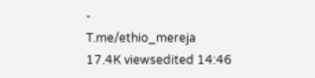-
T.me/ethio_mereja
17.4K viewsedited 14:46